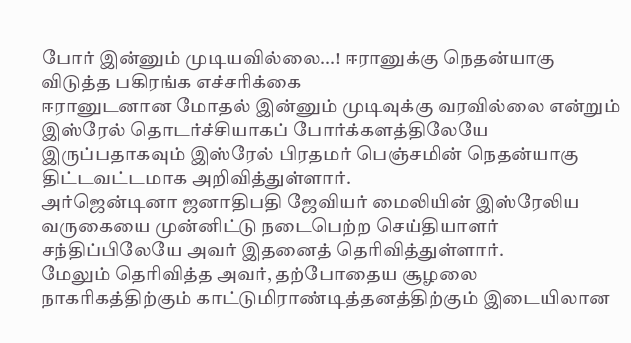போர் இன்னும் முடியவில்லை...! ஈரானுக்கு நெதன்யாகு விடுத்த பகிரங்க எச்சரிக்கை
ஈரானுடனான மோதல் இன்னும் முடிவுக்கு வரவில்லை என்றும் இஸ்ரேல் தொடர்ச்சியாகப் போர்க்களத்திலேயே இருப்பதாகவும் இஸ்ரேல் பிரதமர் பெஞ்சமின் நெதன்யாகு திட்டவட்டமாக அறிவித்துள்ளார்.
அர்ஜென்டினா ஜனாதிபதி ஜேவியர் மைலியின் இஸ்ரேலிய வருகையை முன்னிட்டு நடைபெற்ற செய்தியாளர் சந்திப்பிலேயே அவர் இதனைத் தெரிவித்துள்ளார்.
மேலும் தெரிவித்த அவர், தற்போதைய சூழலை நாகரிகத்திற்கும் காட்டுமிராண்டித்தனத்திற்கும் இடையிலான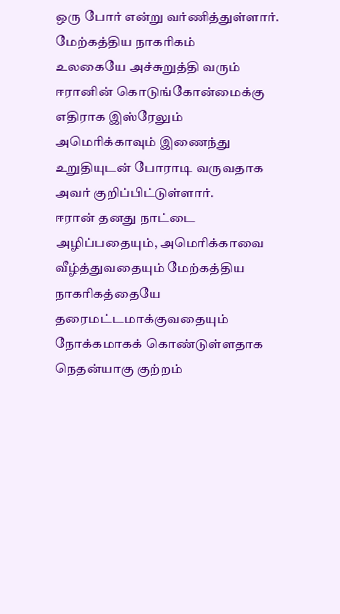ஒரு போர் என்று வர்ணித்துள்ளார்.
மேற்கத்திய நாகரிகம்
உலகையே அச்சுறுத்தி வரும் ஈரானின் கொடுங்கோன்மைக்கு எதிராக இஸ்ரேலும் அமெரிக்காவும் இணைந்து உறுதியுடன் போராடி வருவதாக அவர் குறிப்பிட்டுள்ளார்.
ஈரான் தனது நாட்டை அழிப்பதையும், அமெரிக்காவை வீழ்த்துவதையும் மேற்கத்திய நாகரிகத்தையே தரைமட்டமாக்குவதையும் நோக்கமாகக் கொண்டுள்ளதாக நெதன்யாகு குற்றம்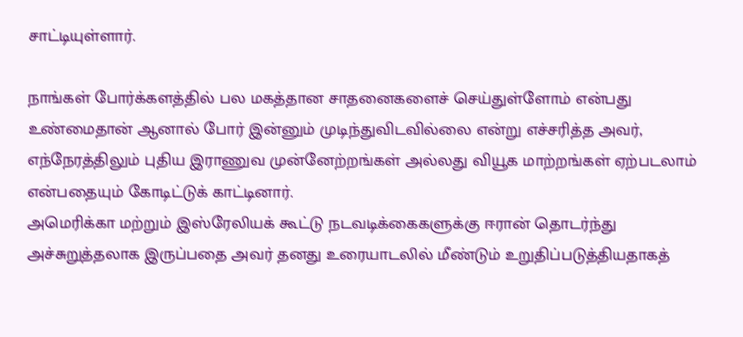சாட்டியுள்ளார்.

நாங்கள் போர்க்களத்தில் பல மகத்தான சாதனைகளைச் செய்துள்ளோம் என்பது உண்மைதான் ஆனால் போர் இன்னும் முடிந்துவிடவில்லை என்று எச்சரித்த அவர், எந்நேரத்திலும் புதிய இராணுவ முன்னேற்றங்கள் அல்லது வியூக மாற்றங்கள் ஏற்படலாம் என்பதையும் கோடிட்டுக் காட்டினார்.
அமெரிக்கா மற்றும் இஸ்ரேலியக் கூட்டு நடவடிக்கைகளுக்கு ஈரான் தொடர்ந்து அச்சுறுத்தலாக இருப்பதை அவர் தனது உரையாடலில் மீண்டும் உறுதிப்படுத்தியதாகத்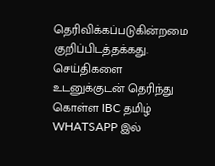தெரிவிக்கப்படுகின்றமை குறிப்பிடத்தக்கது.
செய்திகளை உடனுக்குடன் தெரிந்து கொள்ள IBC தமிழ் WHATSAPP இல்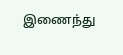இணைந்து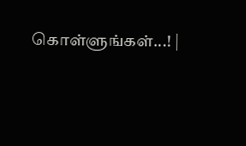கொள்ளுங்கள்...! |